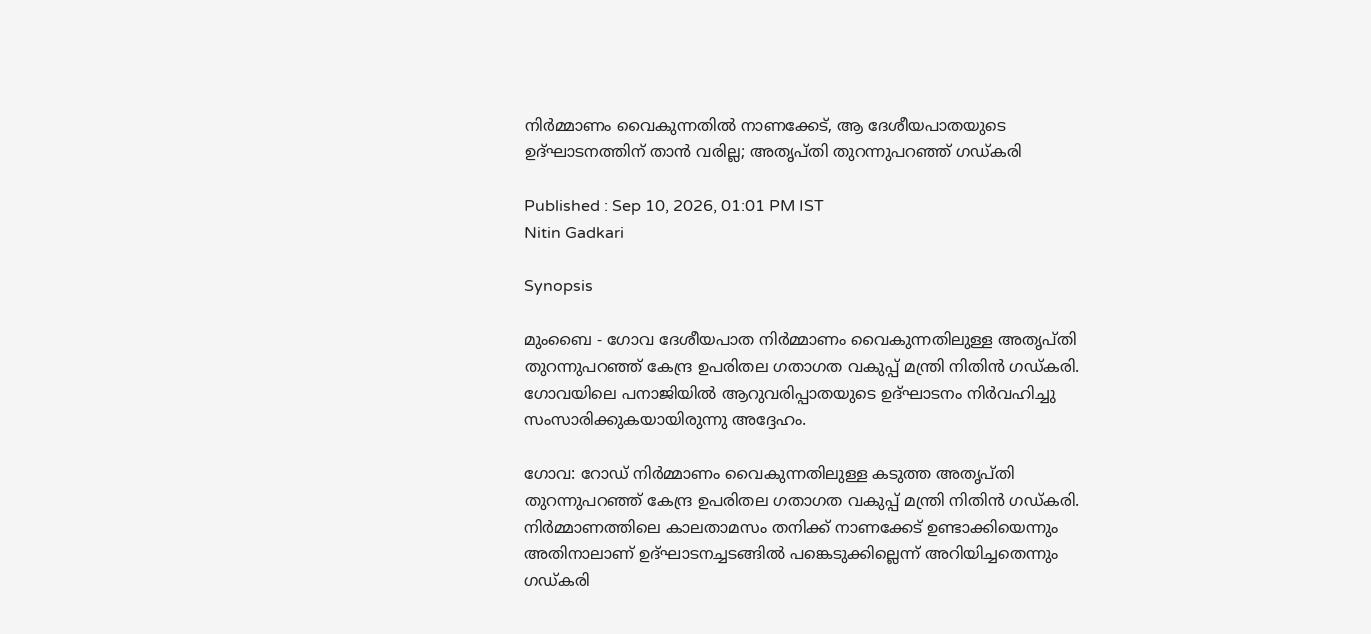നിർമ്മാണം വൈകുന്നതിൽ നാണക്കേട്, ആ ദേശീയപാതയുടെ ഉദ്ഘാടനത്തിന് താൻ വരില്ല; അതൃപ്തി തുറന്നുപറഞ്ഞ് ഗഡ്കരി

Published : Sep 10, 2026, 01:01 PM IST
Nitin Gadkari

Synopsis

മുംബൈ - ഗോവ ദേശീയപാത നിർമ്മാണം വൈകുന്നതിലുള്ള അതൃപ്തി തുറന്നുപറഞ്ഞ് കേന്ദ്ര ഉപരിതല ഗതാഗത വകുപ്പ് മന്ത്രി നിതിൻ ഗഡ്കരി. ഗോവയിലെ പനാജിയിൽ ആറുവരിപ്പാതയുടെ ഉദ്ഘാടനം നിർവഹിച്ചു സംസാരിക്കുകയായിരുന്നു അദ്ദേഹം.

ഗോവ: റോഡ് നി‍ർമ്മാണം വൈകുന്നതിലുള്ള കടുത്ത അതൃപ്തി തുറന്നുപറഞ്ഞ് കേന്ദ്ര ഉപരിതല ഗതാഗത വകുപ്പ് മന്ത്രി നിതിൻ ഗഡ്കരി. നി‍ർമ്മാണത്തിലെ കാലതാമസം തനിക്ക് നാണക്കേട് ഉണ്ടാക്കിയെന്നും അതിനാലാണ് ഉദ്ഘാടനച്ചടങ്ങിൽ പങ്കെടുക്കില്ലെന്ന് അറിയിച്ചതെന്നും ഗഡ്കരി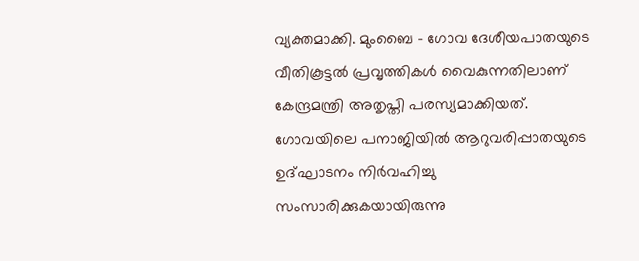വ്യക്തമാക്കി. മുംബൈ - ഗോവ ദേശീയപാതയുടെ വീതികൂട്ടൽ പ്രവൃത്തികൾ വൈകുന്നതിലാണ് കേന്ദ്രമന്ത്രി അതൃപ്തി പരസ്യമാക്കിയത്. ഗോവയിലെ പനാജിയിൽ ആറുവരിപ്പാതയുടെ ഉദ്ഘാടനം നിർവഹിച്ചു സംസാരിക്കുകയായിരുന്നു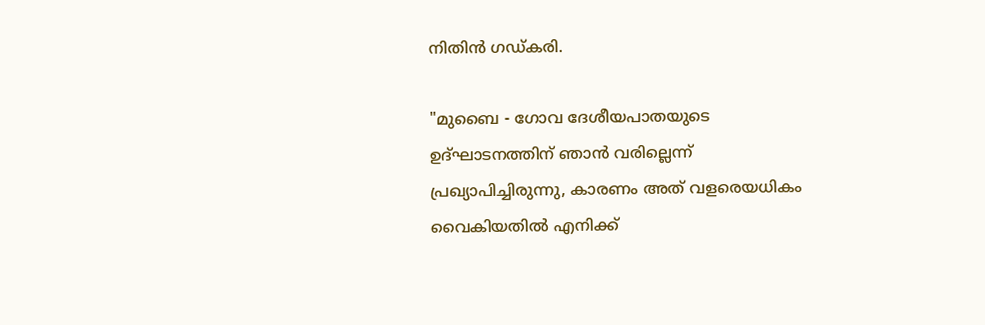നിതിൻ ഗഡ്കരി.

"മുബൈ - ഗോവ ദേശീയപാതയുടെ ഉദ്ഘാടനത്തിന് ഞാൻ വരില്ലെന്ന് പ്രഖ്യാപിച്ചിരുന്നു, കാരണം അത് വളരെയധികം വൈകിയതിൽ എനിക്ക്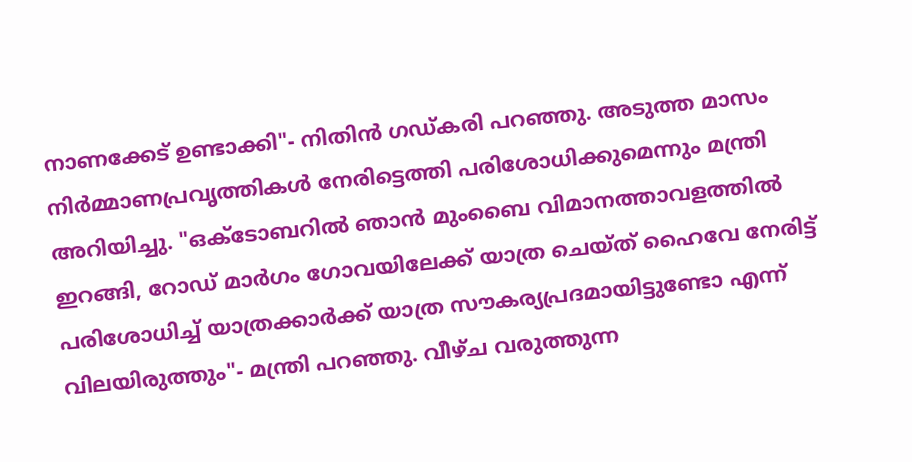നാണക്കേട് ഉണ്ടാക്കി"- നിതിൻ ഗഡ്കരി പറഞ്ഞു. അടുത്ത മാസം നിർമ്മാണപ്രവൃത്തികൾ നേരിട്ടെത്തി പരിശോധിക്കുമെന്നും മന്ത്രി അറിയിച്ചു. "ഒക്ടോബറിൽ ഞാൻ മുംബൈ വിമാനത്താവളത്തിൽ ഇറങ്ങി, റോഡ് മാർഗം ഗോവയിലേക്ക് യാത്ര ചെയ്ത് ഹൈവേ നേരിട്ട് പരിശോധിച്ച് യാത്രക്കാർക്ക് യാത്ര സൗകര്യപ്രദമായിട്ടുണ്ടോ എന്ന് വിലയിരുത്തും"- മന്ത്രി പറഞ്ഞു. വീഴ്ച വരുത്തുന്ന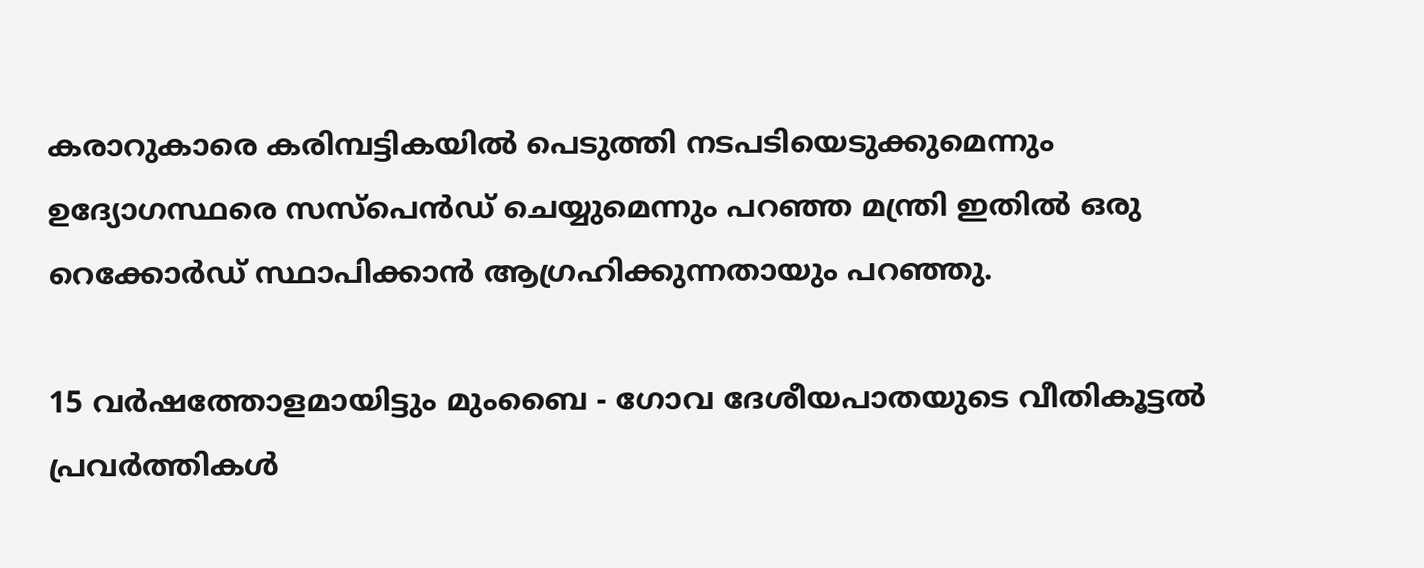കരാറുകാരെ കരിമ്പട്ടികയിൽ പെടുത്തി നടപടിയെടുക്കുമെന്നും ഉദ്യോഗസ്ഥരെ സസ്പെൻഡ് ചെയ്യുമെന്നും പറഞ്ഞ മന്ത്രി ഇതിൽ ഒരു റെക്കോർഡ് സ്ഥാപിക്കാൻ ആഗ്രഹിക്കുന്നതായും പറഞ്ഞു.

15 വർഷത്തോളമായിട്ടും മുംബൈ - ഗോവ ദേശീയപാതയുടെ വീതികൂട്ടൽ പ്രവർത്തികൾ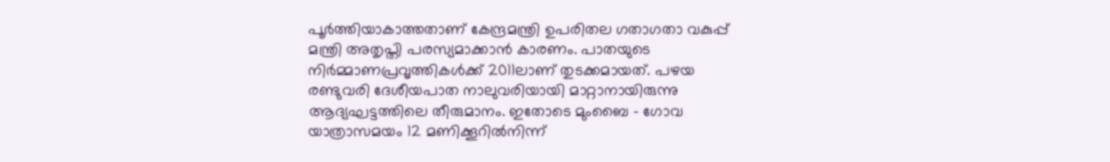പൂർത്തിയാകാത്തതാണ് കേന്ദ്രമന്ത്രി ഉപരിതല ഗതാഗതാ വകുപ്പ് മന്ത്രി അതൃപ്തി പരസ്യമാക്കാൻ കാരണം. പാതയുടെ നിർമ്മാണപ്രവൃത്തികൾക്ക് 2011ലാണ് തുടക്കമായത്. പഴയ രണ്ടുവരി ദേശീയപാത നാലുവരിയായി മാറ്റാനായിരുന്നു ആദ്യഘട്ടത്തിലെ തീരുമാനം. ഇതോടെ മുംബൈ - ഗോവ യാത്രാസമയം 12 മണിക്കൂറിൽനിന്ന്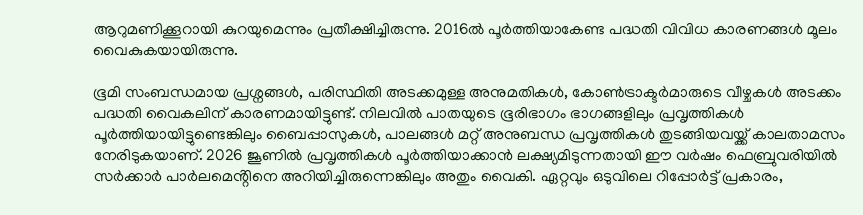ആറുമണിക്കൂറായി കുറയുമെന്നും പ്രതീക്ഷിച്ചിരുന്നു. 2016ൽ പൂർത്തിയാകേണ്ട പദ്ധതി വിവിധ കാരണങ്ങൾ മൂലം വൈകുകയായിരുന്നു.

ഭൂമി സംബന്ധമായ പ്രശ്നങ്ങൾ, പരിസ്ഥിതി അടക്കമുള്ള അനുമതികൾ, കോൺട്രാക്ടർമാരുടെ വീഴ്ചകൾ അടക്കം പദ്ധതി വൈകലിന് കാരണമായിട്ടുണ്ട്. നിലവിൽ പാതയുടെ ഭൂരിഭാഗം ഭാഗങ്ങളിലും പ്രവൃത്തികൾ പൂർത്തിയായിട്ടുണ്ടെങ്കിലും ബൈപ്പാസുകൾ, പാലങ്ങൾ മറ്റ് അനുബന്ധ പ്രവൃത്തികൾ തുടങ്ങിയവയ്ക്ക് കാലതാമസം നേരിടുകയാണ്. 2026 ജൂണിൽ പ്രവൃത്തികൾ പൂർത്തിയാക്കാൻ ലക്ഷ്യമിടുന്നതായി ഈ വർഷം ഫെബ്രുവരിയിൽ സർക്കാർ പാർലമെൻ്റിനെ അറിയിച്ചിരുന്നെങ്കിലും അതും വൈകി. ഏറ്റവും ഒടുവിലെ റിപ്പോർട്ട് പ്രകാരം,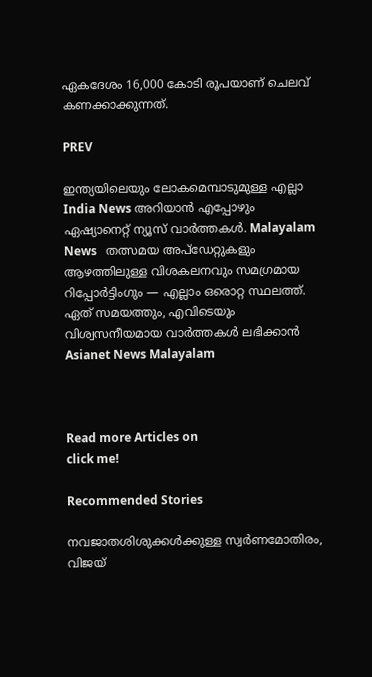ഏകദേശം 16,000 കോടി രൂപയാണ് ചെലവ് കണക്കാക്കുന്നത്.

PREV

ഇന്ത്യയിലെയും ലോകമെമ്പാടുമുള്ള എല്ലാ India News അറിയാൻ എപ്പോഴും ഏഷ്യാനെറ്റ് ന്യൂസ് വാർത്തകൾ. Malayalam News   തത്സമയ അപ്‌ഡേറ്റുകളും ആഴത്തിലുള്ള വിശകലനവും സമഗ്രമായ റിപ്പോർട്ടിംഗും — എല്ലാം ഒരൊറ്റ സ്ഥലത്ത്. ഏത് സമയത്തും, എവിടെയും വിശ്വസനീയമായ വാർത്തകൾ ലഭിക്കാൻ Asianet News Malayalam



Read more Articles on
click me!

Recommended Stories

നവജാതശിശുക്കൾക്കുള്ള സ്വർണമോതിരം, വിജയ്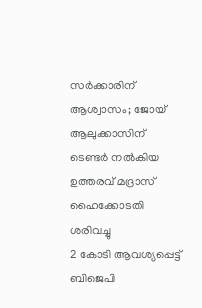സർക്കാരിന് ആശ്വാസം; ജോയ് ആലുക്കാസിന് ടെണ്ടർ നൽകിയ ഉത്തരവ് മദ്രാസ് ഹൈക്കോടതി ശരിവച്ചു
2 കോടി ആവശ്യപ്പെട്ട് ബിജെപി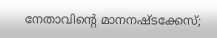നേതാവിന്‍റെ മാനനഷ്ടക്കേസ്;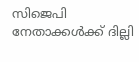സിജെപി നേതാക്കൾക്ക് ദില്ലി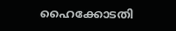ഹൈക്കോടതി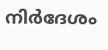നിർദേശം